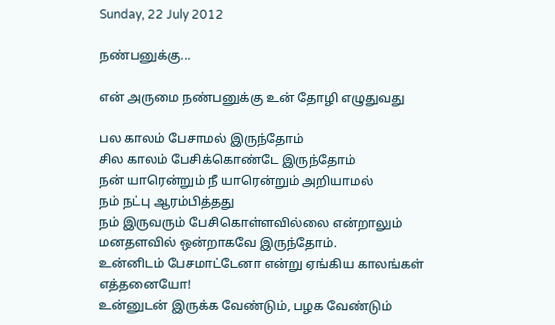Sunday, 22 July 2012

நண்பனுக்கு...

என் அருமை நண்பனுக்கு உன் தோழி எழுதுவது

பல காலம் பேசாமல் இருந்தோம்
சில காலம் பேசிக்கொண்டே இருந்தோம்
நன் யாரென்றும் நீ யாரென்றும் அறியாமல்
நம் நட்பு ஆரம்பித்தது
நம் இருவரும் பேசிகொள்ளவில்லை என்றாலும்
மனதளவில் ஒன்றாகவே இருந்தோம்.
உன்னிடம் பேசமாட்டேனா என்று ஏங்கிய காலங்கள் எத்தனையோ!
உன்னுடன் இருக்க வேண்டும், பழக வேண்டும்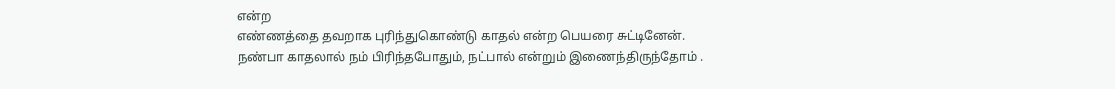என்ற
எண்ணத்தை தவறாக புரிந்துகொண்டு காதல் என்ற பெயரை சுட்டினேன்.
நண்பா காதலால் நம் பிரிந்தபோதும், நட்பால் என்றும் இணைந்திருந்தோம் .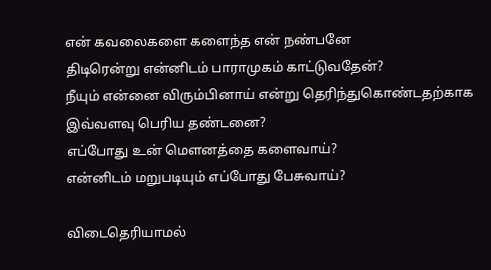என் கவலைகளை களைந்த என் நண்பனே
திடிரென்று என்னிடம் பாராமுகம் காட்டுவதேன்?
நீயும் என்னை விரும்பினாய் என்று தெரிந்துகொண்டதற்காக
இவ்வளவு பெரிய தண்டனை?
எப்போது உன் மௌனத்தை களைவாய்?
என்னிடம் மறுபடியும் எப்போது பேசுவாய்?

விடைதெரியாமல்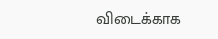விடைக்காக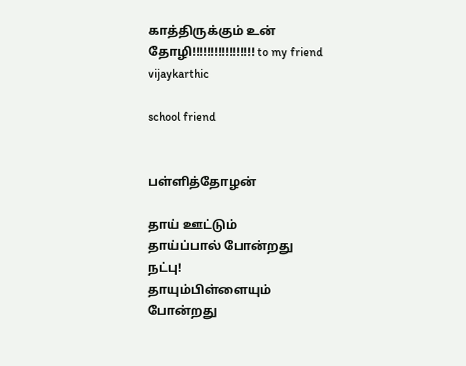காத்திருக்கும் உன் தோழி!!!!!!!!!!!!!!!!! to my friend vijaykarthic

school friend


பள்ளித்தோழன்

தாய் ஊட்டும்
தாய்ப்பால் போன்றது
நட்பு!
தாயும்பிள்ளையும் போன்றது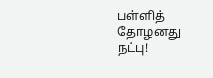பள்ளித் தோழனது
நட்பு!